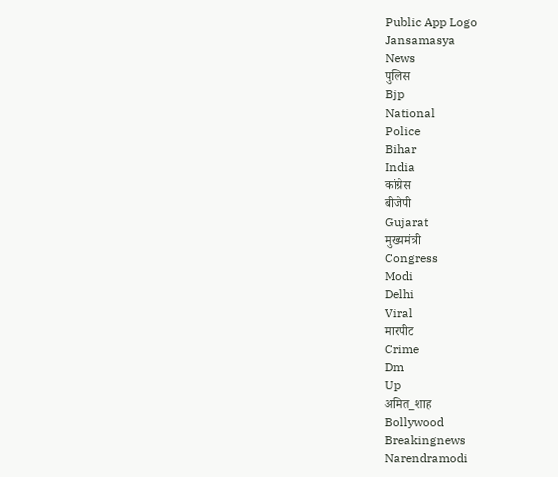Public App Logo
Jansamasya
News
पुलिस
Bjp
National
Police
Bihar
India
कांग्रेस
बीजेपी
Gujarat
मुख्यमंत्री
Congress
Modi
Delhi
Viral
मारपीट
Crime
Dm
Up
अमित_शाह
Bollywood
Breakingnews
Narendramodi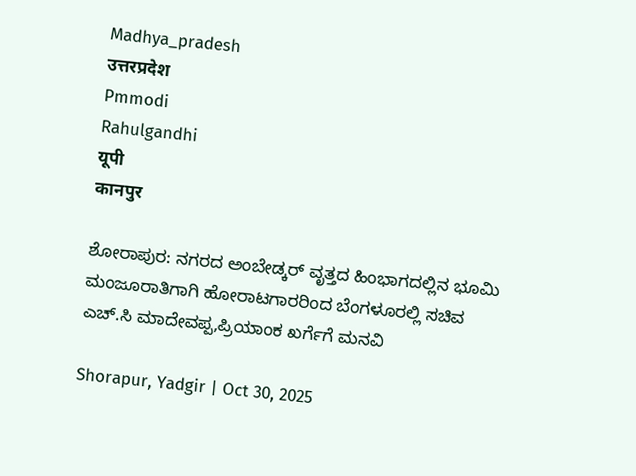Madhya_pradesh
उत्तरप्रदेश
Pmmodi
Rahulgandhi
यूपी
कानपुर

ಶೋರಾಪುರ: ನಗರದ ಅಂಬೇಡ್ಕರ್ ವೃತ್ತದ ಹಿಂಭಾಗದಲ್ಲಿನ ಭೂಮಿ ಮಂಜೂರಾತಿಗಾಗಿ ಹೋರಾಟಗಾರರಿಂದ ಬೆಂಗಳೂರಲ್ಲಿ ಸಚಿವ ಎಚ್.ಸಿ ಮಾದೇವಪ್ಪ,ಪ್ರಿಯಾಂಕ ಖರ್ಗೆಗೆ ಮನವಿ

Shorapur, Yadgir | Oct 30, 2025